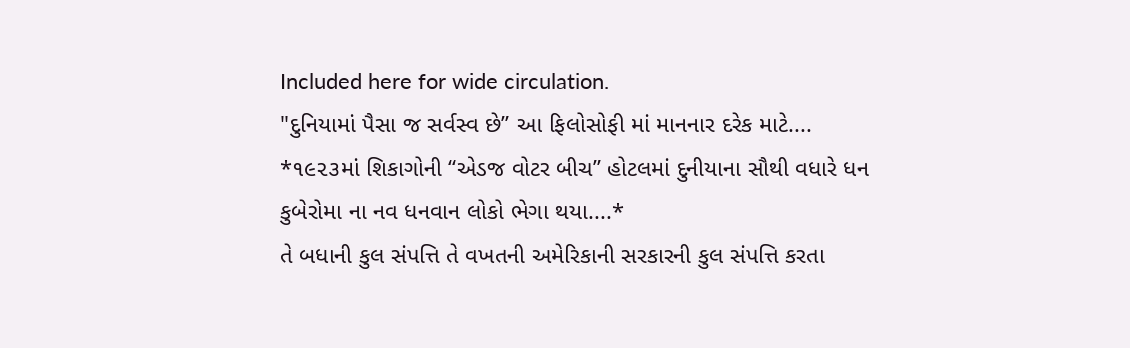Included here for wide circulation.
"દુનિયામાં પૈસા જ સર્વસ્વ છે” આ ફિલોસોફી માં માનનાર દરેક માટે....
*૧૯૨૩માં શિકાગોની “એડજ વોટર બીચ” હોટલમાં દુનીયાના સૌથી વધારે ધન કુબેરોમા ના નવ ધનવાન લોકો ભેગા થયા....*
તે બધાની કુલ સંપત્તિ તે વખતની અમેરિકાની સરકારની કુલ સંપત્તિ કરતા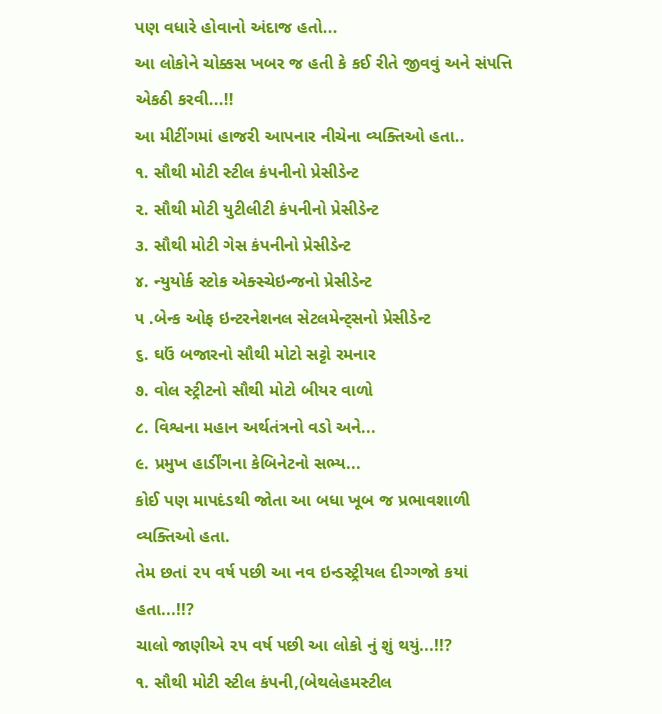પણ વધારે હોવાનો અંદાજ હતો...
આ લોકોને ચોક્કસ ખબર જ હતી કે કઈ રીતે જીવવું અને સંપત્તિ એકઠી કરવી...!!
આ મીટીંગમાં હાજરી આપનાર નીચેના વ્યક્તિઓ હતા..
૧. સૌથી મોટી સ્ટીલ કંપનીનો પ્રેસીડેન્ટ
૨. સૌથી મોટી યુટીલીટી કંપનીનો પ્રેસીડેન્ટ
૩. સૌથી મોટી ગેસ કંપનીનો પ્રેસીડેન્ટ
૪. ન્યુયોર્ક સ્ટોક એક્સ્ચેઇન્જનો પ્રેસીડેન્ટ
૫ .બેન્ક ઓફ ઇન્ટરનેશનલ સેટલમેન્ટ્સનો પ્રેસીડેન્ટ
૬. ઘઉં બજારનો સૌથી મોટો સટ્ટો રમનાર
૭. વોલ સ્ટ્રીટનો સૌથી મોટો બીયર વાળો
૮. વિશ્વના મહાન અર્થતંત્રનો વડો અને...
૯. પ્રમુખ હાર્ડીંગના કેબિનેટનો સભ્ય...
કોઈ પણ માપદંડથી જોતા આ બધા ખૂબ જ પ્રભાવશાળી વ્યક્તિઓ હતા.
તેમ છતાં ૨૫ વર્ષ પછી આ નવ ઇન્ડસ્ટ્રીયલ દીગ્ગજો કયાં હતા...!!?
ચાલો જાણીએ ૨૫ વર્ષ પછી આ લોકો નું શું થયું...!!?
૧. સૌથી મોટી સ્ટીલ કંપની,(બેથલેહમસ્ટીલ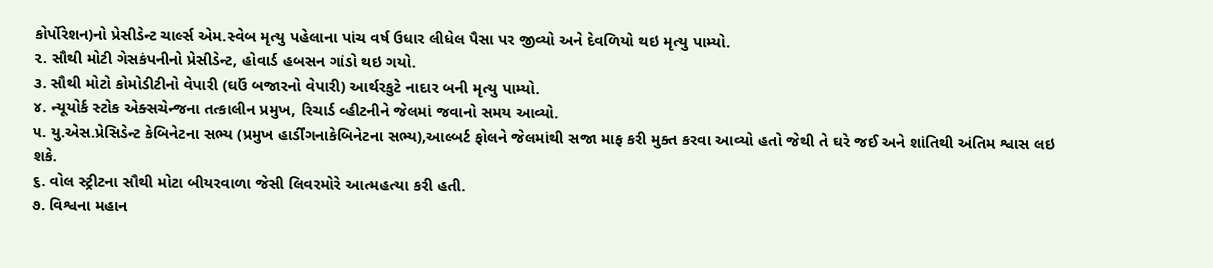કોર્પોરેશન)નો પ્રેસીડેન્ટ ચાર્લ્સ એમ.સ્વેબ મૃત્યુ પહેલાના પાંચ વર્ષ ઉધાર લીધેલ પૈસા પર જીવ્યો અને દેવળિયો થઇ મૃત્યુ પામ્યો.
૨. સૌથી મોટી ગેસકંપનીનો પ્રેસીડેન્ટ, હોવાર્ડ હબસન ગાંડો થઇ ગયો.
૩. સૌથી મોટો કોમોડીટીનો વેપારી (ઘઉં બજારનો વેપારી) આર્થરકુટે નાદાર બની મૃત્યુ પામ્યો.
૪. ન્યૂયોર્ક સ્ટોક એક્સચેન્જના તત્કાલીન પ્રમુખ, રિચાર્ડ વ્હીટનીને જેલમાં જવાનો સમય આવ્યો.
૫. યુ.એસ.પ્રેસિડેન્ટ કેબિનેટના સભ્ય (પ્રમુખ હાર્ડીંગનાકેબિનેટના સભ્ય),આલ્બર્ટ ફોલને જેલમાંથી સજા માફ કરી મુક્ત કરવા આવ્યો હતો જેથી તે ઘરે જઈ અને શાંતિથી અંતિમ શ્વાસ લઇ શકે.
૬. વોલ સ્ટ્રીટના સૌથી મોટા બીયરવાળા જેસી લિવરમોરે આત્મહત્યા કરી હતી.
૭. વિશ્વના મહાન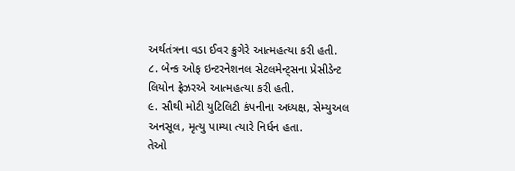અર્થતંત્રના વડા ઈવર ક્રુગેરે આત્મહત્યા કરી હતી.
૮. બેન્ક ઓફ ઇન્ટરનેશનલ સેટલમેન્ટ્સના પ્રેસીડેન્ટ લિયોન ફ્રેઝરએ આત્મહત્યા કરી હતી.
૯. સૌથી મોટી યુટિલિટી કંપનીના અધ્યક્ષ, સેમ્યુઅલ અનસૂલ, મૃત્યુ પામ્યા ત્યારે નિર્ધન હતા.
તેઓ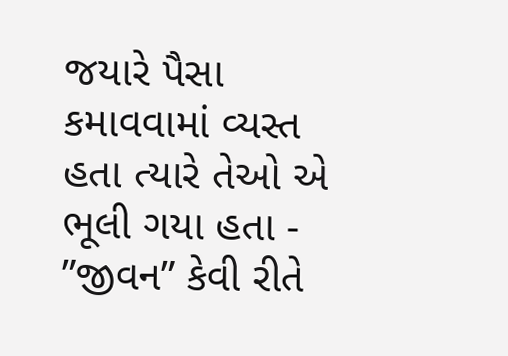જયારે પૈસા કમાવવામાં વ્યસ્ત હતા ત્યારે તેઓ એ ભૂલી ગયા હતા - ”જીવન” કેવી રીતે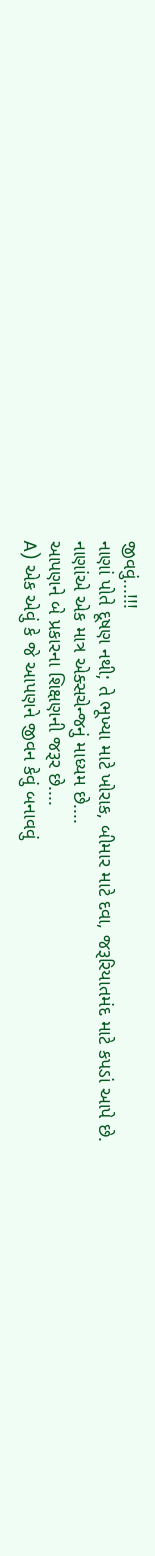જીવવું...!!!
નાણાં પોતે દૂષણ નથી; તે ભૂખ્યા માટે ખોરાક, બીમાર માટે દવા, જરૂરિયાતમંદ માટે કપડાં આપે છે.
નાણાંએ એક માત્ર એક્સચેન્જનું માધ્યમ છે....
આપણને બે પ્રકારના શિક્ષણની જરૂર છે....
A) એક એવું કે જે આપણને જીવન કેવું બનાવવું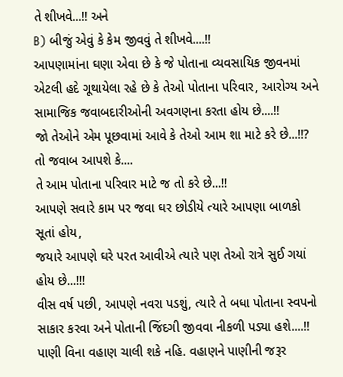તે શીખવે...!! અને
B) બીજું એવું કે કેમ જીવવું તે શીખવે....!!
આપણામાંના ઘણા એવા છે કે જે પોતાના વ્યવસાયિક જીવનમાં એટલી હદે ગૂથાયેલા રહે છે કે તેઓ પોતાના પરિવાર, આરોગ્ય અને સામાજિક જવાબદારીઓની અવગણના કરતા હોય છે....!!
જો તેઓને એમ પૂછવામાં આવે કે તેઓ આમ શા માટે કરે છે...!!? તો જવાબ આપશે કે....
તે આમ પોતાના પરિવાર માટે જ તો કરે છે...!!
આપણે સવારે કામ પર જવા ઘર છોડીયે ત્યારે આપણા બાળકો સૂતાં હોય,
જયારે આપણે ઘરે પરત આવીએ ત્યારે પણ તેઓ રાત્રે સુઈ ગયાં હોય છે...!!!
વીસ વર્ષ પછી, આપણે નવરા પડશું, ત્યારે તે બધા પોતાના સ્વપનો સાકાર કરવા અને પોતાની જિંદગી જીવવા નીકળી પડ્યા હશે....!!
પાણી વિના વહાણ ચાલી શકે નહિ. વહાણને પાણીની જરૂર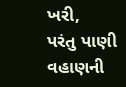ખરી,
પરંતુ પાણી વહાણની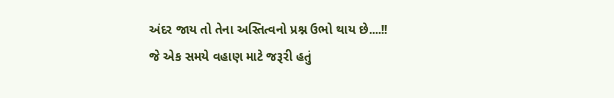અંદર જાય તો તેના અસ્તિત્વનો પ્રશ્ન ઉભો થાય છે....!!
જે એક સમયે વહાણ માટે જરૂરી હતું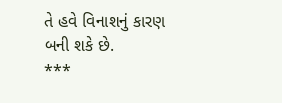તે હવે વિનાશનું કારણ બની શકે છે.
***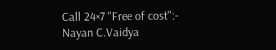Call 24×7 "Free of cost":-
Nayan C.Vaidya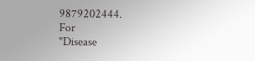9879202444.
For
"Disease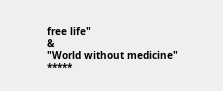free life"
&
"World without medicine"
*****